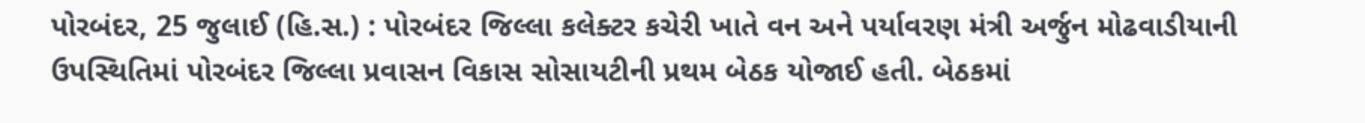પોરબંદર, 25 જુલાઈ (હિ.સ.) : પોરબંદર જિલ્લા કલેક્ટર કચેરી ખાતે વન અને પર્યાવરણ મંત્રી અર્જુન મોઢવાડીયાની ઉપસ્થિતિમાં પોરબંદર જિલ્લા પ્રવાસન વિકાસ સોસાયટીની પ્રથમ બેઠક યોજાઈ હતી. બેઠકમાં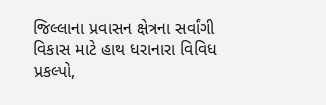જિલ્લાના પ્રવાસન ક્ષેત્રના સર્વાંગી વિકાસ માટે હાથ ધરાનારા વિવિધ પ્રકલ્પો,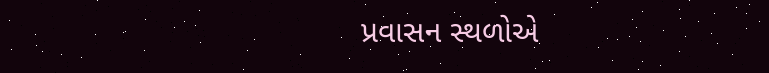પ્રવાસન સ્થળોએ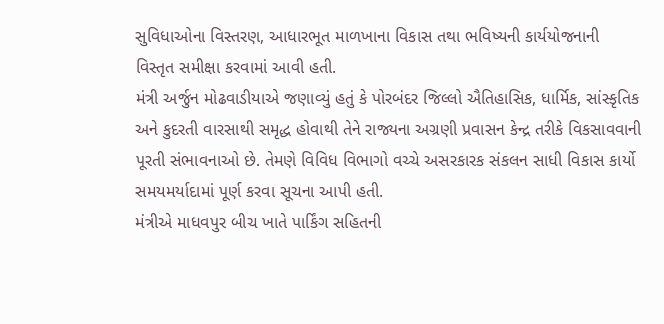સુવિધાઓના વિસ્તરણ, આધારભૂત માળખાના વિકાસ તથા ભવિષ્યની કાર્યયોજનાની વિસ્તૃત સમીક્ષા કરવામાં આવી હતી.
મંત્રી અર્જુન મોઢવાડીયાએ જણાવ્યું હતું કે પોરબંદર જિલ્લો ઐતિહાસિક, ધાર્મિક, સાંસ્કૃતિક અને કુદરતી વારસાથી સમૃદ્ધ હોવાથી તેને રાજ્યના અગ્રણી પ્રવાસન કેન્દ્ર તરીકે વિકસાવવાની પૂરતી સંભાવનાઓ છે. તેમણે વિવિધ વિભાગો વચ્ચે અસરકારક સંકલન સાધી વિકાસ કાર્યો સમયમર્યાદામાં પૂર્ણ કરવા સૂચના આપી હતી.
મંત્રીએ માધવપુર બીચ ખાતે પાર્કિંગ સહિતની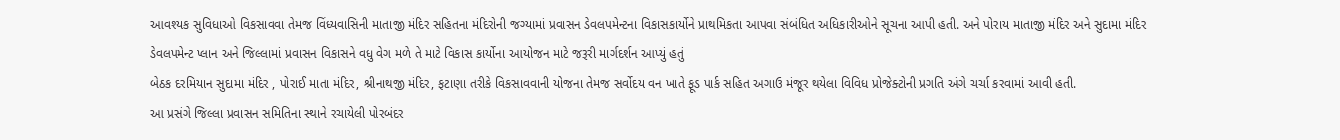આવશ્યક સુવિધાઓ વિકસાવવા તેમજ વિંધ્યવાસિની માતાજી મંદિર સહિતના મંદિરોની જગ્યામાં પ્રવાસન ડેવલપમેન્ટના વિકાસકાર્યોને પ્રાથમિકતા આપવા સંબંધિત અધિકારીઓને સૂચના આપી હતી. અને પોરાય માતાજી મંદિર અને સુદામા મંદિર ડેવલપમેન્ટ પ્લાન અને જિલ્લામાં પ્રવાસન વિકાસને વધુ વેગ મળે તે માટે વિકાસ કાર્યોના આયોજન માટે જરૂરી માર્ગદર્શન આપ્યું હતું
બેઠક દરમિયાન સુદામા મંદિર , પોરાઈ માતા મંદિર, શ્રીનાથજી મંદિર, ફટાણા તરીકે વિકસાવવાની યોજના તેમજ સર્વોદય વન ખાતે ફૂડ પાર્ક સહિત અગાઉ મંજૂર થયેલા વિવિધ પ્રોજેક્ટોની પ્રગતિ અંગે ચર્ચા કરવામાં આવી હતી.
આ પ્રસંગે જિલ્લા પ્રવાસન સમિતિના સ્થાને રચાયેલી પોરબંદર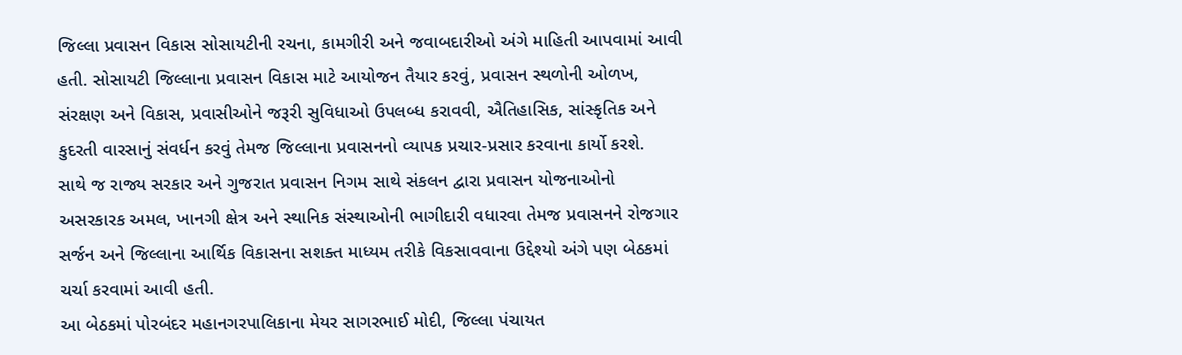જિલ્લા પ્રવાસન વિકાસ સોસાયટીની રચના, કામગીરી અને જવાબદારીઓ અંગે માહિતી આપવામાં આવી હતી. સોસાયટી જિલ્લાના પ્રવાસન વિકાસ માટે આયોજન તૈયાર કરવું, પ્રવાસન સ્થળોની ઓળખ, સંરક્ષણ અને વિકાસ, પ્રવાસીઓને જરૂરી સુવિધાઓ ઉપલબ્ધ કરાવવી, ઐતિહાસિક, સાંસ્કૃતિક અને કુદરતી વારસાનું સંવર્ધન કરવું તેમજ જિલ્લાના પ્રવાસનનો વ્યાપક પ્રચાર-પ્રસાર કરવાના કાર્યો કરશે.
સાથે જ રાજ્ય સરકાર અને ગુજરાત પ્રવાસન નિગમ સાથે સંકલન દ્વારા પ્રવાસન યોજનાઓનો અસરકારક અમલ, ખાનગી ક્ષેત્ર અને સ્થાનિક સંસ્થાઓની ભાગીદારી વધારવા તેમજ પ્રવાસનને રોજગાર સર્જન અને જિલ્લાના આર્થિક વિકાસના સશક્ત માધ્યમ તરીકે વિકસાવવાના ઉદ્દેશ્યો અંગે પણ બેઠકમાં ચર્ચા કરવામાં આવી હતી.
આ બેઠકમાં પોરબંદર મહાનગરપાલિકાના મેયર સાગરભાઈ મોદી, જિલ્લા પંચાયત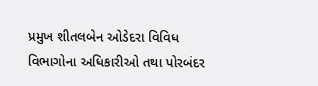પ્રમુખ શીતલબેન ઓડેદરા વિવિધ વિભાગોના અધિકારીઓ તથા પોરબંદર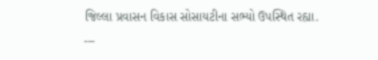જિલ્લા પ્રવાસન વિકાસ સોસાયટીના સભ્યો ઉપસ્થિત રહ્યા.
---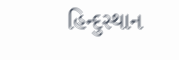હિન્દુસ્થાન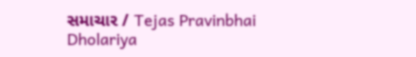સમાચાર / Tejas Pravinbhai Dholariya